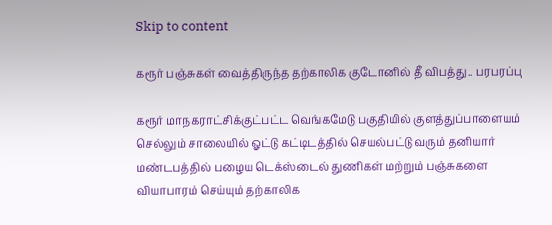Skip to content

கரூர் பஞ்சுகள் வைத்திருந்த தற்காலிக குடோனில் தீ விபத்து.. பரபரப்பு

கரூர் மாநகராட்சிக்குட்பட்ட வெங்கமேடு பகுதியில் குளத்துப்பாளையம் செல்லும் சாலையில் ஓட்டு கட்டிடத்தில் செயல்பட்டு வரும் தனியார் மண்டபத்தில் பழைய டெக்ஸ்டைல் துணிகள் மற்றும் பஞ்சுகளை வியாபாரம் செய்யும் தற்காலிக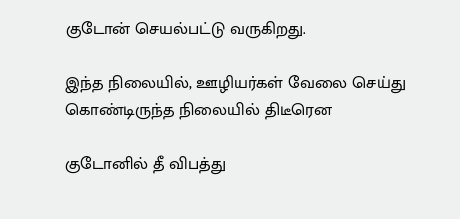குடோன் செயல்பட்டு வருகிறது.

இந்த நிலையில், ஊழியர்கள் வேலை செய்து கொண்டிருந்த நிலையில் திடீரென

குடோனில் தீ விபத்து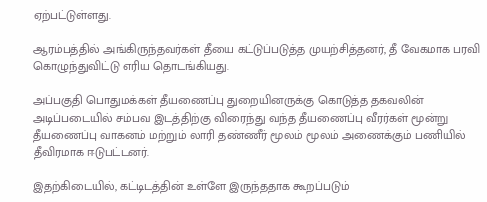ஏற்பட்டுள்ளது.

ஆரம்பத்தில் அங்கிருந்தவர்கள் தீயை கட்டுப்படுத்த முயற்சித்தனர், தீ வேகமாக பரவி கொழுந்துவிட்டு எரிய தொடங்கியது.

அப்பகுதி பொதுமக்கள் தீயணைப்பு துறையினருக்கு கொடுத்த தகவலின் அடிப்படையில் சம்பவ இடத்திற்கு விரைந்து வந்த தீயணைப்பு வீரர்கள் மூன்று தீயணைப்பு வாகனம் மற்றும் லாரி தண்ணீர் மூலம் மூலம் அணைக்கும் பணியில் தீவிரமாக ஈடுபட்டனர்.

இதற்கிடையில், கட்டிடத்தின் உள்ளே இருந்ததாக கூறப்படும்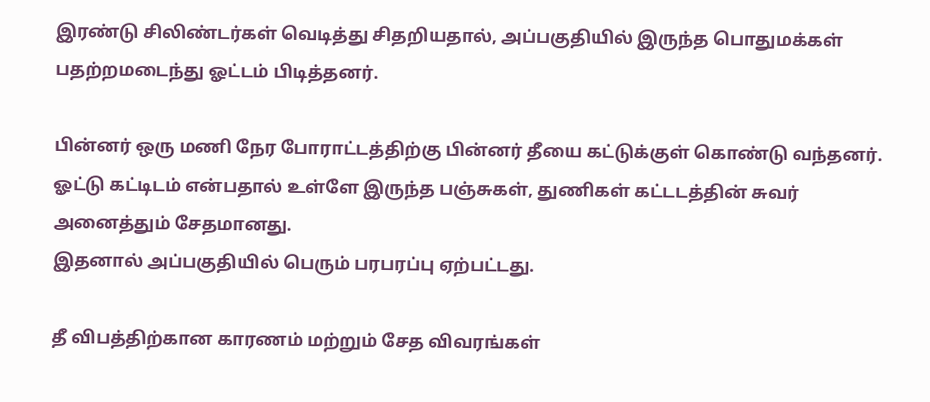இரண்டு சிலிண்டர்கள் வெடித்து சிதறியதால், அப்பகுதியில் இருந்த பொதுமக்கள் பதற்றமடைந்து ஓட்டம் பிடித்தனர்.

பின்னர் ஒரு மணி நேர போராட்டத்திற்கு பின்னர் தீயை கட்டுக்குள் கொண்டு வந்தனர். ஓட்டு கட்டிடம் என்பதால் உள்ளே இருந்த பஞ்சுகள், துணிகள் கட்டடத்தின் சுவர் அனைத்தும் சேதமானது.
இதனால் அப்பகுதியில் பெரும் பரபரப்பு ஏற்பட்டது.

தீ விபத்திற்கான காரணம் மற்றும் சேத விவரங்கள்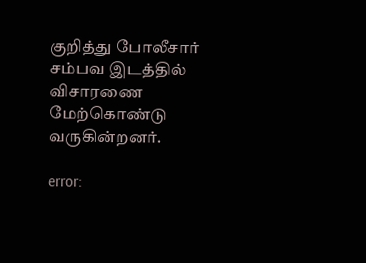குறித்து போலீசார் சம்பவ இடத்தில் விசாரணை மேற்கொண்டு வருகின்றனர்.

error: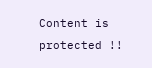Content is protected !!